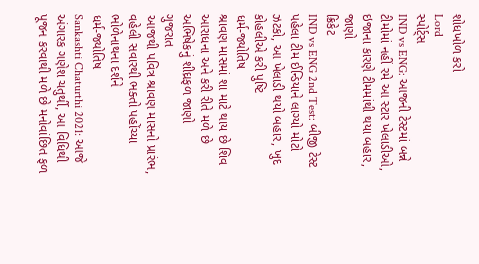શોધખોળ કરો
Lord
સ્પોર્ટ્સ
IND vs ENG: આજની ટેસ્ટમાં બન્ને ટીમોમાં નહીં રમે આ સ્ટાર ખેલાડીઓ, ઇજાના કારણે ટીમમાંથી થયા બહાર, જાણો
ક્રિકેટ
IND vs ENG 2nd Test: બીજી ટેસ્ટ પહેલા ટીમ ઈન્ડિયાને લાગ્યો મોટો ઝટકો, આ ખેલાડી થયો બહાર, ખુદ કોહલીએ કરી પુષ્ટિ
ધર્મ-જ્યોતિષ
શ્રાવણ માસમાં શા માટે થાય છે શિવ આરાધના અને કરી રીતે મળે છે અભિષેકનું શીઘ્રફળ જાણો
ગુજરાત
આજથી પવિત્ર શ્રાવણ માસનો પ્રારંભ, વહેલી સવારથી ભક્તો પહોંચ્યા ભોળેનાથના દર્શને
ધર્મ-જ્યોતિષ
Sankashti Chaturthi 2021: આજે અંગારક ગણેશ ચતુર્થી, આ વિધિથી પૂજન કરવાથી મળે છે મનોવાંછિત ફળ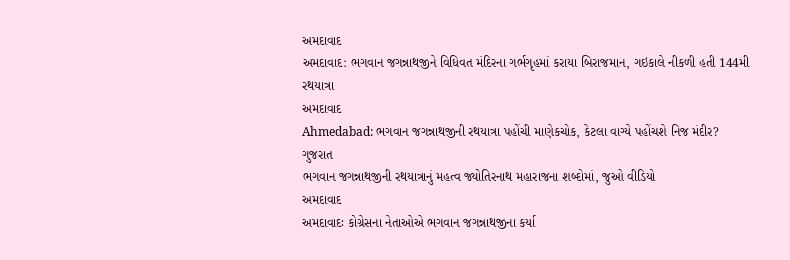અમદાવાદ
અમદાવાદ: ભગવાન જગન્નાથજીને વિધિવત મંદિરના ગર્ભગૃહમાં કરાયા બિરાજમાન, ગઇકાલે નીકળી હતી 144મી રથયાત્રા
અમદાવાદ
Ahmedabad: ભગવાન જગન્નાથજીની રથયાત્રા પહોંચી માણેકચોક, કેટલા વાગ્યે પહોંચશે નિજ મંદીર?
ગુજરાત
ભગવાન જગન્નાથજીની રથયાત્રાનું મહત્વ જ્યોતિરનાથ મહારાજના શબ્દોમાં, જુઓ વીડિયો
અમદાવાદ
અમદાવાદઃ કોગ્રેસના નેતાઓએ ભગવાન જગન્નાથજીના કર્યા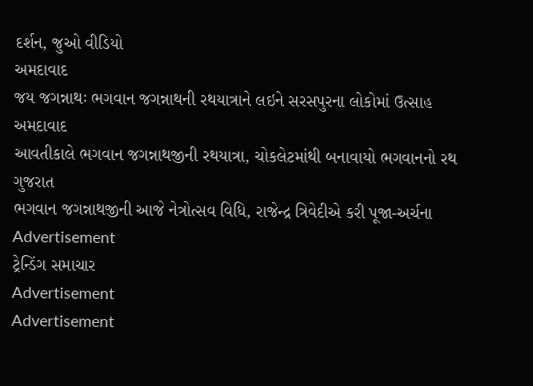દર્શન, જુઓ વીડિયો
અમદાવાદ
જય જગન્નાથઃ ભગવાન જગન્નાથની રથયાત્રાને લઇને સરસપુરના લોકોમાં ઉત્સાહ
અમદાવાદ
આવતીકાલે ભગવાન જગન્નાથજીની રથયાત્રા, ચોકલેટમાંથી બનાવાયો ભગવાનનો રથ
ગુજરાત
ભગવાન જગન્નાથજીની આજે નેત્રોત્સવ વિધિ, રાજેન્દ્ર ત્રિવેદીએ કરી પૂજા-અર્ચના
Advertisement
ટ્રેન્ડિંગ સમાચાર
Advertisement
Advertisement